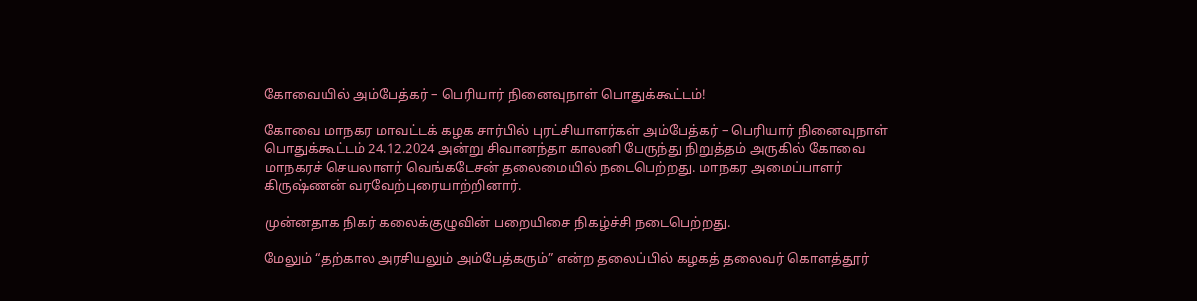கோவையில் அம்பேத்கர் – பெரியார் நினைவுநாள் பொதுக்கூட்டம்!

கோவை மாநகர மாவட்டக் கழக சார்பில் புரட்சியாளர்கள் அம்பேத்கர் – பெரியார் நினைவுநாள் பொதுக்கூட்டம் 24.12.2024 அன்று சிவானந்தா காலனி பேருந்து நிறுத்தம் அருகில் கோவை மாநகரச் செயலாளர் வெங்கடேசன் தலைமையில் நடைபெற்றது. மாநகர அமைப்பாளர் கிருஷ்ணன் வரவேற்புரையாற்றினார்.

முன்னதாக நிகர் கலைக்குழுவின் பறையிசை நிகழ்ச்சி நடைபெற்றது.

மேலும் “தற்கால அரசியலும் அம்பேத்கரும்” என்ற தலைப்பில் கழகத் தலைவர் கொளத்தூர்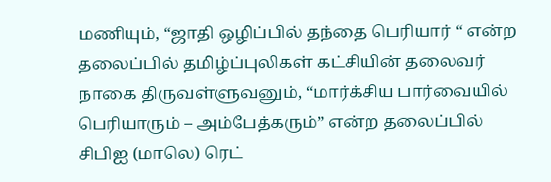மணியும், “ஜாதி ஒழிப்பில் தந்தை பெரியார் “ என்ற தலைப்பில் தமிழ்ப்புலிகள் கட்சியின் தலைவர் நாகை திருவள்ளுவனும், “மார்க்சிய பார்வையில் பெரியாரும் – அம்பேத்கரும்” என்ற தலைப்பில் சிபிஐ (மாலெ) ரெட்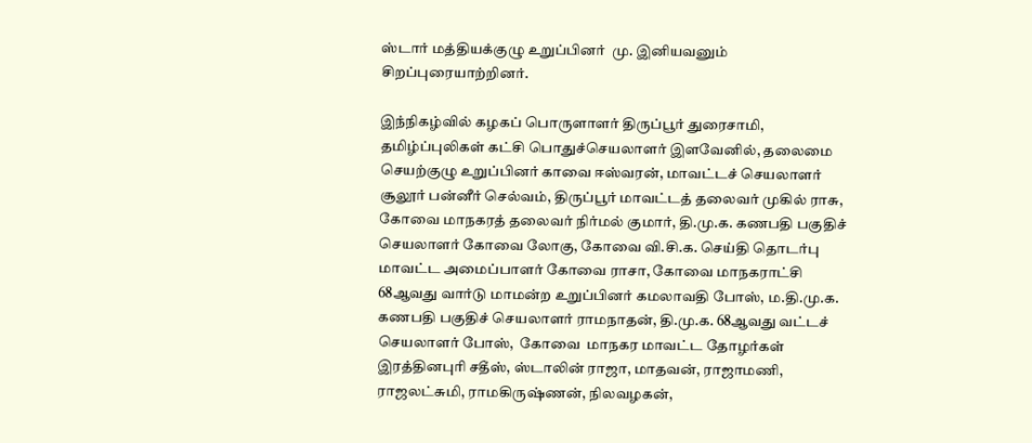ஸ்டார் மத்தியக்குழு உறுப்பினர்  மு. இனியவனும்  சிறப்புரையாற்றினர்.

இந்நிகழ்வில் கழகப் பொருளாளர் திருப்பூர் துரைசாமி, தமிழ்ப்புலிகள் கட்சி பொதுச்செயலாளர் இளவேனில், தலைமை செயற்குழு உறுப்பினர் காவை ஈஸ்வரன், மாவட்டச் செயலாளர் சூலூர் பன்னீர் செல்வம், திருப்பூர் மாவட்டத் தலைவர் முகில் ராசு, கோவை மாநகரத் தலைவர் நிர்மல் குமார், தி.மு.க. கணபதி பகுதிச் செயலாளர் கோவை லோகு, கோவை வி.சி.க. செய்தி தொடர்பு மாவட்ட அமைப்பாளர் கோவை ராசா, கோவை மாநகராட்சி 68ஆவது வார்டு மாமன்ற உறுப்பினர் கமலாவதி போஸ், ம.தி.மு.க. கணபதி பகுதிச் செயலாளர் ராமநாதன், தி.மு.க. 68ஆவது வட்டச் செயலாளர் போஸ்,  கோவை  மாநகர மாவட்ட தோழர்கள் இரத்தினபுரி சதீஸ், ஸ்டாலின் ராஜா, மாதவன், ராஜாமணி, ராஜலட்சுமி, ராமகிருஷ்ணன், நிலவழகன்,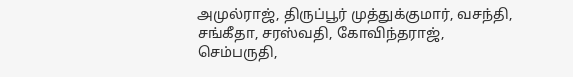அமுல்ராஜ், திருப்பூர் முத்துக்குமார், வசந்தி, சங்கீதா, சரஸ்வதி, கோவிந்தராஜ், செம்பருதி,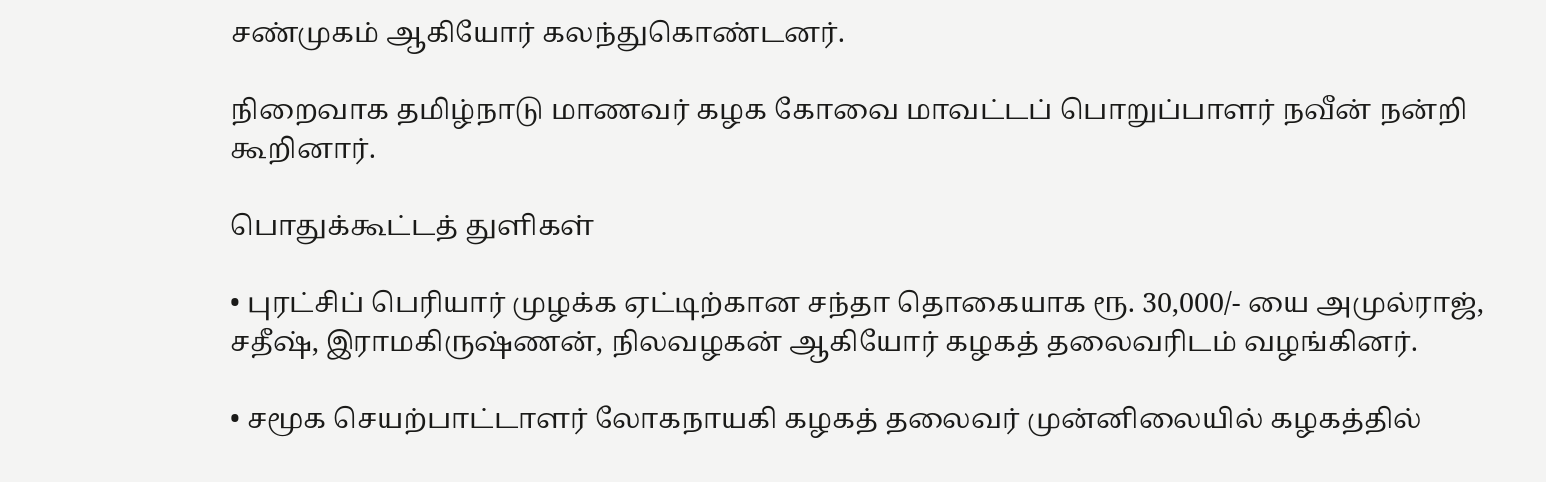சண்முகம் ஆகியோர் கலந்துகொண்டனர்.

நிறைவாக தமிழ்நாடு மாணவர் கழக கோவை மாவட்டப் பொறுப்பாளர் நவீன் நன்றி கூறினார்.

பொதுக்கூட்டத் துளிகள்

• புரட்சிப் பெரியார் முழக்க ஏட்டிற்கான சந்தா தொகையாக ரூ. 30,000/- யை அமுல்ராஜ், சதீஷ், இராமகிருஷ்ணன், நிலவழகன் ஆகியோர் கழகத் தலைவரிடம் வழங்கினர்.

• சமூக செயற்பாட்டாளர் லோகநாயகி கழகத் தலைவர் முன்னிலையில் கழகத்தில்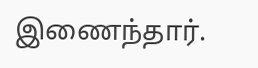இணைந்தார்.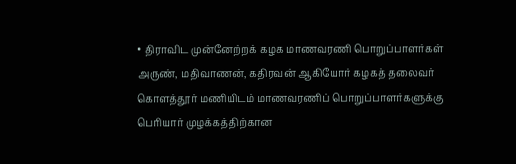• திராவிட முன்னேற்றக் கழக மாணவரணி பொறுப்பாளர்கள் அருண், மதிவாணன், கதிரவன் ஆகியோர் கழகத் தலைவர் கொளத்தூர் மணியிடம் மாணவரணிப் பொறுப்பாளர்களுக்கு பெரியார் முழக்கத்திற்கான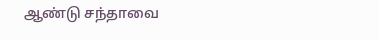ஆண்டு சந்தாவை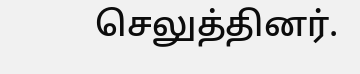செலுத்தினர்.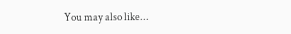You may also like...